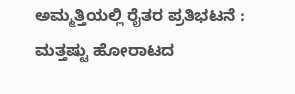ಅಮ್ಮತ್ತಿಯಲ್ಲಿ ರೈತರ ಪ್ರತಿಭಟನೆ : ಮತ್ತಷ್ಟು ಹೋರಾಟದ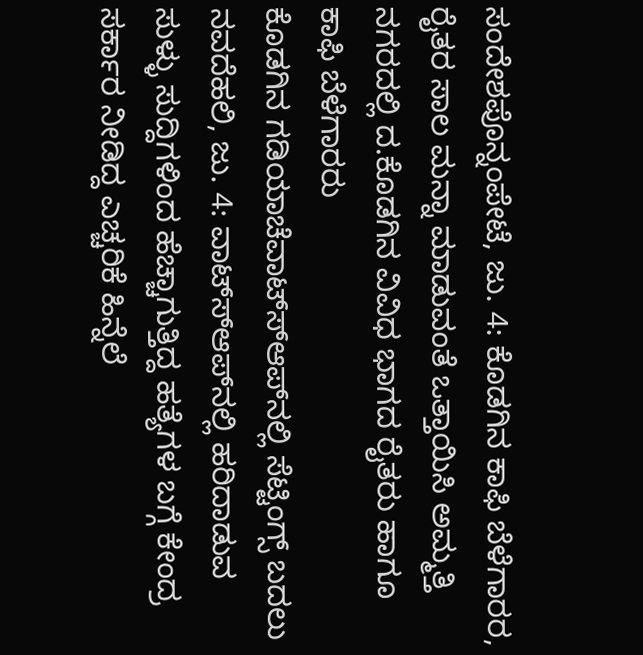ಸಂದೇಶಪೊನ್ನಂಪೇಟೆ, ಜು. 4: ಕೊಡಗಿನ ಕಾಫಿ ಬೆಳೆಗಾರರ, ರೈತರ ಸಾಲ ಮನ್ನಾ ಮಾಡುವಂತೆ ಒತ್ತಾಯಿಸಿ ಅಮ್ಮತ್ತಿ ನಗರದಲ್ಲಿ ದ.ಕೊಡಗಿನ ವಿವಿಧ ಭಾಗದ ರೈತರು ಹಾಗೂ ಕಾಫಿ ಬೆಳೆಗಾರರು
ಕೊಡಗಿನ ಗಡಿಯಾಚೆವಾಟ್ಸ್‍ಆಪ್‍ನಲ್ಲಿ ಸೆಟ್ಟಿಂಗ್ಸ್ ಬದಲು ನವದೆಹಲಿ, ಜು. 4: ವಾಟ್ಸ್‍ಆಪ್‍ನಲ್ಲಿ ಹರಿದಾಡುವ ಸುಳ್ಳು ಸುದ್ದಿಗಳಿಂದ ಹೆಚ್ಚಾಗುತ್ತಿದ್ದ ಹತ್ಯೆಗಳ ಬಗ್ಗೆ ಕೇಂದ್ರ ಸರ್ಕಾರ ನೀಡಿದ್ದ ಎಚ್ಚರಿಕೆ ಹಿನ್ನೆಲೆ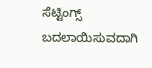ಸೆಟ್ಟಿಂಗ್ಸ್ ಬದಲಾಯಿಸುವದಾಗಿ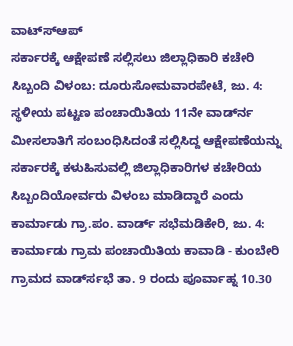ವಾಟ್ಸ್‍ಆಪ್
ಸರ್ಕಾರಕ್ಕೆ ಆಕ್ಷೇಪಣೆ ಸಲ್ಲಿಸಲು ಜಿಲ್ಲಾಧಿಕಾರಿ ಕಚೇರಿ ಸಿಬ್ಬಂದಿ ವಿಳಂಬ: ದೂರುಸೋಮವಾರಪೇಟೆ, ಜು. 4: ಸ್ಥಳೀಯ ಪಟ್ಟಣ ಪಂಚಾಯಿತಿಯ 11ನೇ ವಾರ್ಡ್‍ನ ಮೀಸಲಾತಿಗೆ ಸಂಬಂಧಿಸಿದಂತೆ ಸಲ್ಲಿಸಿದ್ದ ಆಕ್ಷೇಪಣೆಯನ್ನು ಸರ್ಕಾರಕ್ಕೆ ಕಳುಹಿಸುವಲ್ಲಿ ಜಿಲ್ಲಾಧಿಕಾರಿಗಳ ಕಚೇರಿಯ ಸಿಬ್ಬಂದಿಯೋರ್ವರು ವಿಳಂಬ ಮಾಡಿದ್ದಾರೆ ಎಂದು
ಕಾರ್ಮಾಡು ಗ್ರಾ.ಪಂ. ವಾರ್ಡ್ ಸಭೆಮಡಿಕೇರಿ, ಜು. 4: ಕಾರ್ಮಾಡು ಗ್ರಾಮ ಪಂಚಾಯಿತಿಯ ಕಾವಾಡಿ - ಕುಂಬೇರಿ ಗ್ರಾಮದ ವಾರ್ಡ್‍ಸಭೆ ತಾ. 9 ರಂದು ಪೂರ್ವಾಹ್ನ 10.30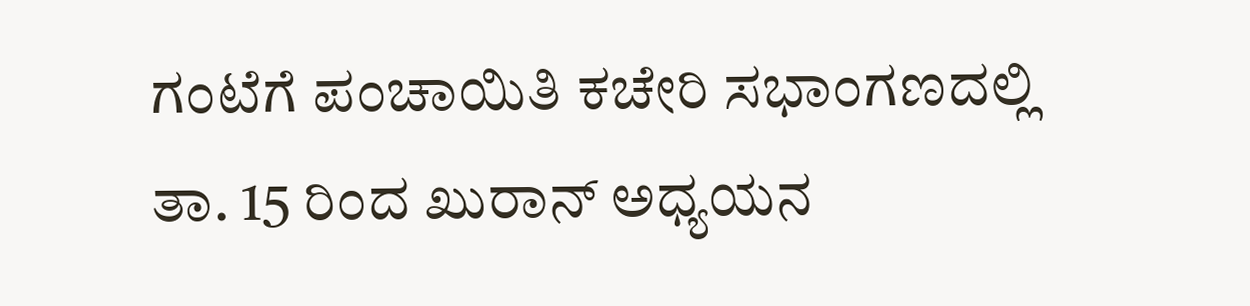ಗಂಟೆಗೆ ಪಂಚಾಯಿತಿ ಕಚೇರಿ ಸಭಾಂಗಣದಲ್ಲಿ
ತಾ. 15 ರಿಂದ ಖುರಾನ್ ಅಧ್ಯಯನ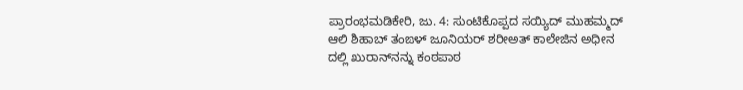ಪ್ರಾರಂಭಮಡಿಕೇರಿ, ಜು. 4: ಸುಂಟಿಕೊಪ್ಪದ ಸಯ್ಯಿದ್ ಮುಹಮ್ಮದ್ ಆಲಿ ಶಿಹಾಬ್ ತಂಙಳ್ ಜೂನಿಯರ್ ಶರೀಅತ್ ಕಾಲೇಜಿನ ಅಧೀನ ದಲ್ಲಿ ಖುರಾನ್‍ನನ್ನು ಕಂಠಪಾಠ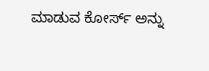ಮಾಡುವ ಕೋರ್ಸ್ ಅನ್ನು